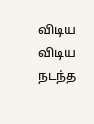விடிய விடிய நடந்த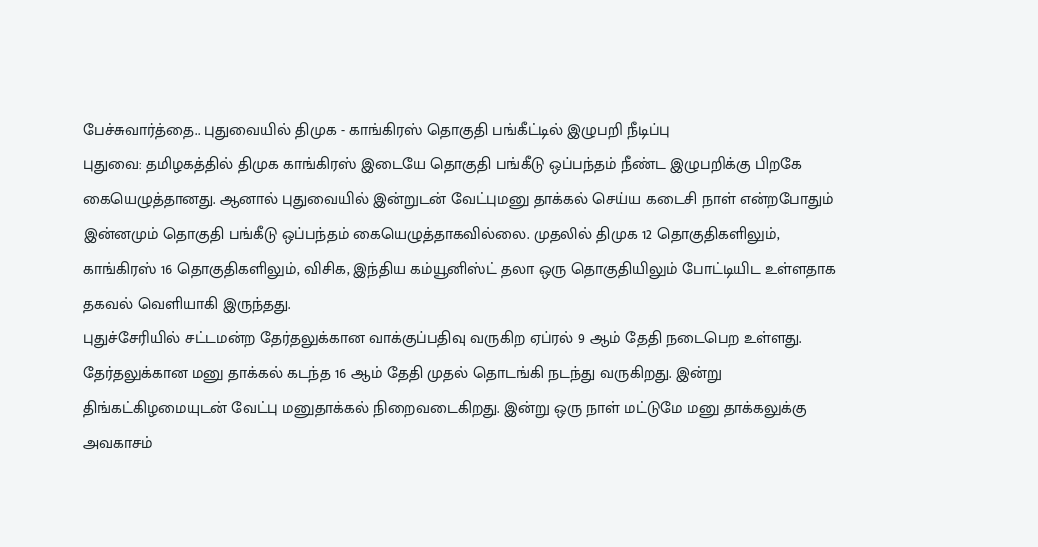பேச்சுவார்த்தை.. புதுவையில் திமுக - காங்கிரஸ் தொகுதி பங்கீட்டில் இழுபறி நீடிப்பு
புதுவை: தமிழகத்தில் திமுக காங்கிரஸ் இடையே தொகுதி பங்கீடு ஒப்பந்தம் நீண்ட இழுபறிக்கு பிறகே கையெழுத்தானது. ஆனால் புதுவையில் இன்றுடன் வேட்புமனு தாக்கல் செய்ய கடைசி நாள் என்றபோதும் இன்னமும் தொகுதி பங்கீடு ஒப்பந்தம் கையெழுத்தாகவில்லை. முதலில் திமுக 12 தொகுதிகளிலும், காங்கிரஸ் 16 தொகுதிகளிலும், விசிக, இந்திய கம்யூனிஸ்ட் தலா ஒரு தொகுதியிலும் போட்டியிட உள்ளதாக தகவல் வெளியாகி இருந்தது.
புதுச்சேரியில் சட்டமன்ற தேர்தலுக்கான வாக்குப்பதிவு வருகிற ஏப்ரல் 9 ஆம் தேதி நடைபெற உள்ளது. தேர்தலுக்கான மனு தாக்கல் கடந்த 16 ஆம் தேதி முதல் தொடங்கி நடந்து வருகிறது. இன்று திங்கட்கிழமையுடன் வேட்பு மனுதாக்கல் நிறைவடைகிறது. இன்று ஒரு நாள் மட்டுமே மனு தாக்கலுக்கு அவகாசம்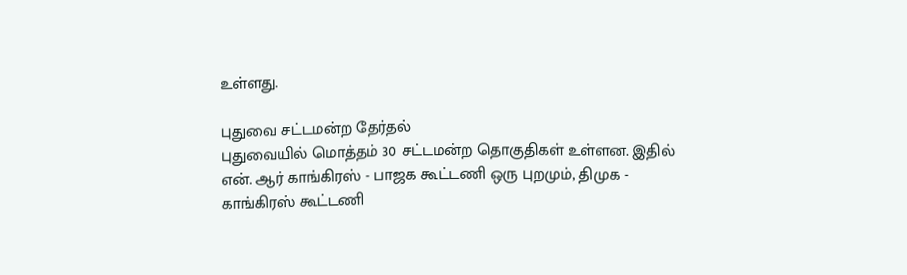உள்ளது.

புதுவை சட்டமன்ற தேர்தல்
புதுவையில் மொத்தம் 30 சட்டமன்ற தொகுதிகள் உள்ளன. இதில் என். ஆர் காங்கிரஸ் - பாஜக கூட்டணி ஒரு புறமும், திமுக - காங்கிரஸ் கூட்டணி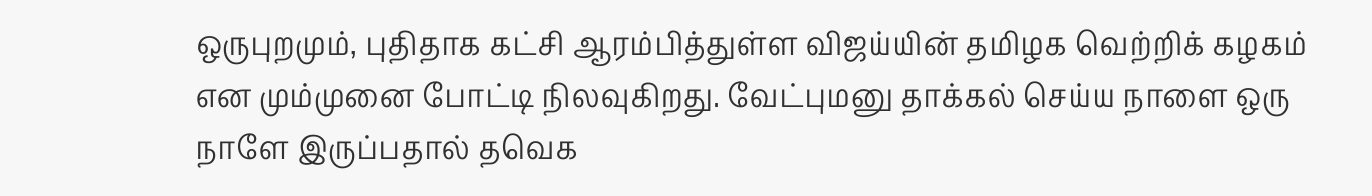ஒருபுறமும், புதிதாக கட்சி ஆரம்பித்துள்ள விஜய்யின் தமிழக வெற்றிக் கழகம் என மும்முனை போட்டி நிலவுகிறது. வேட்புமனு தாக்கல் செய்ய நாளை ஒரு நாளே இருப்பதால் தவெக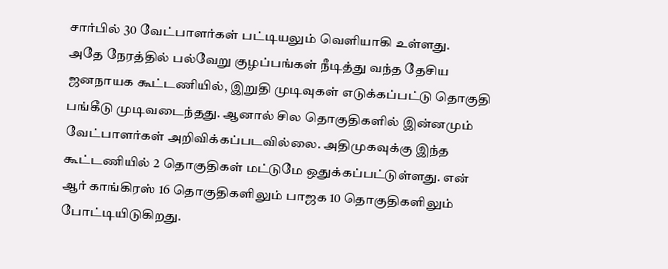சார்பில் 30 வேட்பாளர்கள் பட்டியலும் வெளியாகி உள்ளது.
அதே நேரத்தில் பல்வேறு குழப்பங்கள் நீடித்து வந்த தேசிய ஜனநாயக கூட்டணியில், இறுதி முடிவுகள் எடுக்கப்பட்டு தொகுதி பங்கீடு முடிவடைந்தது. ஆனால் சில தொகுதிகளில் இன்னமும் வேட்பாளர்கள் அறிவிக்கப்படவில்லை. அதிமுகவுக்கு இந்த கூட்டணியில் 2 தொகுதிகள் மட்டுமே ஒதுக்கப்பட்டுள்ளது. என் ஆர் காங்கிரஸ் 16 தொகுதிகளிலும் பாஜக 10 தொகுதிகளிலும் போட்டியிடுகிறது.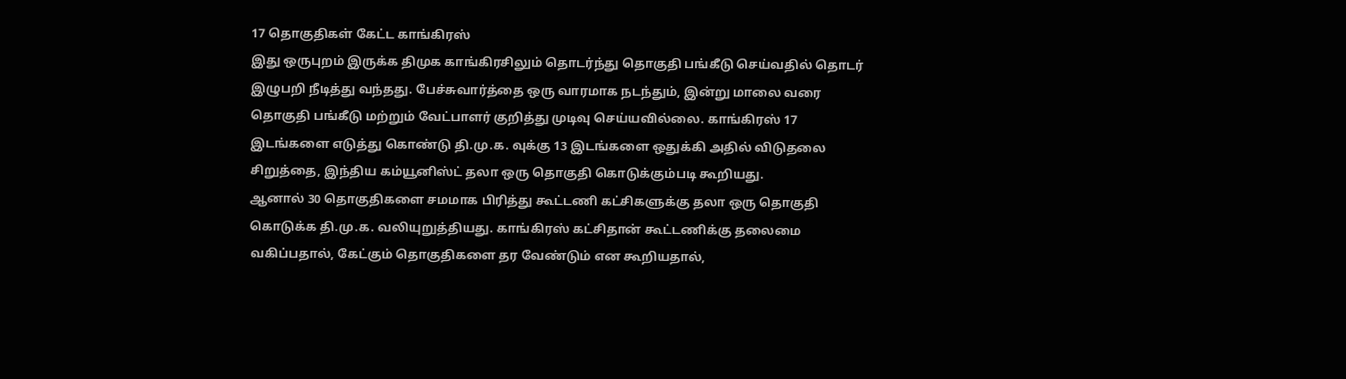17 தொகுதிகள் கேட்ட காங்கிரஸ்
இது ஒருபுறம் இருக்க திமுக காங்கிரசிலும் தொடர்ந்து தொகுதி பங்கீடு செய்வதில் தொடர் இழுபறி நீடித்து வந்தது. பேச்சுவார்த்தை ஒரு வாரமாக நடந்தும், இன்று மாலை வரை தொகுதி பங்கீடு மற்றும் வேட்பாளர் குறித்து முடிவு செய்யவில்லை. காங்கிரஸ் 17 இடங்களை எடுத்து கொண்டு தி.மு.க. வுக்கு 13 இடங்களை ஒதுக்கி அதில் விடுதலை சிறுத்தை, இந்திய கம்யூனிஸ்ட் தலா ஒரு தொகுதி கொடுக்கும்படி கூறியது.
ஆனால் 30 தொகுதிகளை சமமாக பிரித்து கூட்டணி கட்சிகளுக்கு தலா ஒரு தொகுதி கொடுக்க தி.மு.க. வலியுறுத்தியது. காங்கிரஸ் கட்சிதான் கூட்டணிக்கு தலைமை வகிப்பதால், கேட்கும் தொகுதிகளை தர வேண்டும் என கூறியதால்,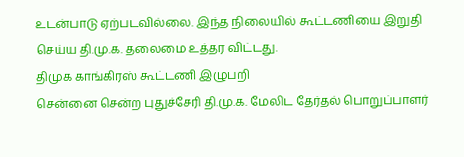உடன்பாடு ஏற்படவில்லை. இந்த நிலையில் கூட்டணியை இறுதி செய்ய தி.மு.க. தலைமை உத்தர விட்டது.
திமுக காங்கிரஸ் கூட்டணி இழுபறி
சென்னை சென்ற புதுச்சேரி தி.மு.க. மேலிட தேர்தல் பொறுப்பாளர்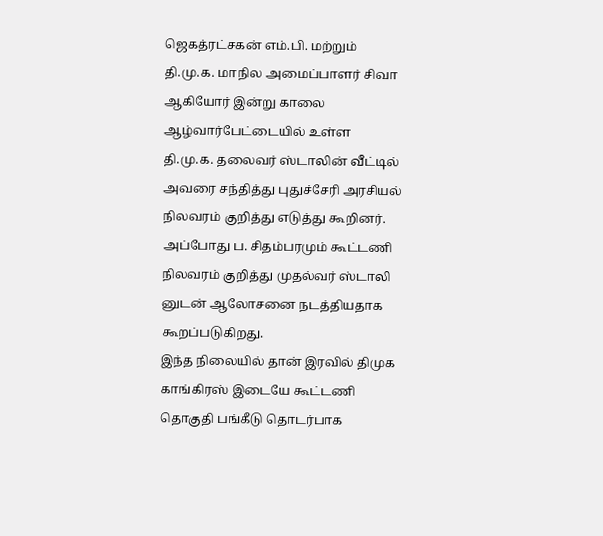ஜெகத்ரட்சகன் எம்.பி. மற்றும் தி.மு.க. மாநில அமைப்பாளர் சிவா ஆகியோர் இன்று காலை ஆழ்வார்பேட்டையில் உள்ள தி.மு.க. தலைவர் ஸ்டாலின் வீட்டில் அவரை சந்தித்து புதுச்சேரி அரசியல் நிலவரம் குறித்து எடுத்து கூறினர். அப்போது ப. சிதம்பரமும் கூட்டணி நிலவரம் குறித்து முதல்வர் ஸ்டாலி னுடன் ஆலோசனை நடத்தியதாக கூறப்படுகிறது.
இந்த நிலையில் தான் இரவில் திமுக காங்கிரஸ் இடையே கூட்டணி தொகுதி பங்கீடு தொடர்பாக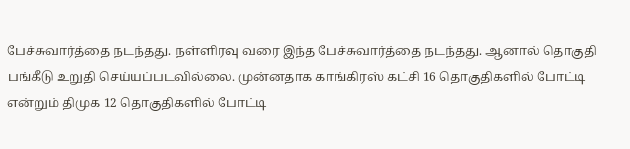பேச்சுவார்த்தை நடந்தது. நள்ளிரவு வரை இந்த பேச்சுவார்த்தை நடந்தது. ஆனால் தொகுதி பங்கீடு உறுதி செய்யப்படவில்லை. முன்னதாக காங்கிரஸ் கட்சி 16 தொகுதிகளில் போட்டி என்றும் திமுக 12 தொகுதிகளில் போட்டி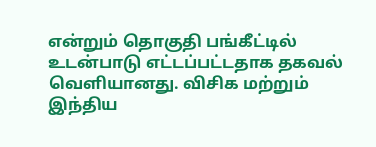என்றும் தொகுதி பங்கீட்டில் உடன்பாடு எட்டப்பட்டதாக தகவல் வெளியானது. விசிக மற்றும் இந்திய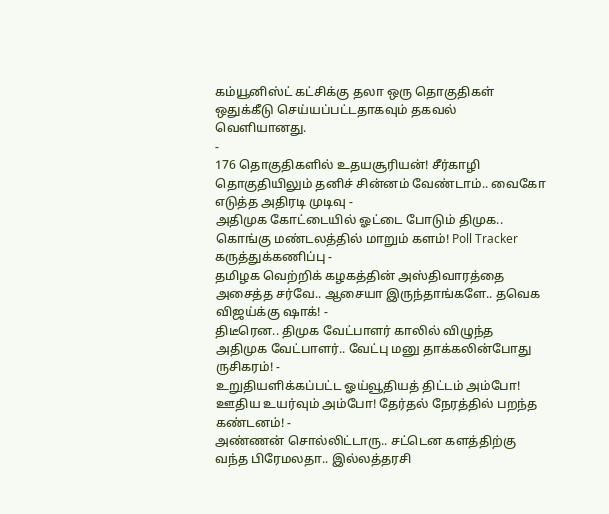கம்யூனிஸ்ட் கட்சிக்கு தலா ஒரு தொகுதிகள் ஒதுக்கீடு செய்யப்பட்டதாகவும் தகவல் வெளியானது.
-
176 தொகுதிகளில் உதயசூரியன்! சீர்காழி தொகுதியிலும் தனிச் சின்னம் வேண்டாம்.. வைகோ எடுத்த அதிரடி முடிவு -
அதிமுக கோட்டையில் ஓட்டை போடும் திமுக.. கொங்கு மண்டலத்தில் மாறும் களம்! Poll Tracker கருத்துக்கணிப்பு -
தமிழக வெற்றிக் கழகத்தின் அஸ்திவாரத்தை அசைத்த சர்வே.. ஆசையா இருந்தாங்களே.. தவெக விஜய்க்கு ஷாக்! -
திடீரென.. திமுக வேட்பாளர் காலில் விழுந்த அதிமுக வேட்பாளர்.. வேட்பு மனு தாக்கலின்போது ருசிகரம்! -
உறுதியளிக்கப்பட்ட ஓய்வூதியத் திட்டம் அம்போ! ஊதிய உயர்வும் அம்போ! தேர்தல் நேரத்தில் பறந்த கண்டனம்! -
அண்ணன் சொல்லிட்டாரு.. சட்டென களத்திற்கு வந்த பிரேமலதா.. இல்லத்தரசி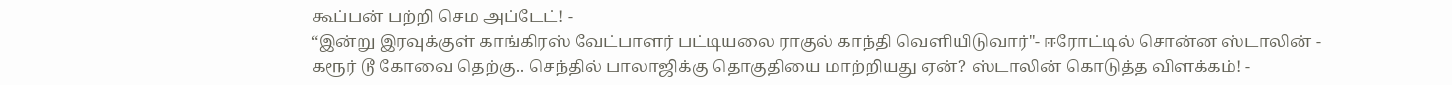கூப்பன் பற்றி செம அப்டேட்! -
“இன்று இரவுக்குள் காங்கிரஸ் வேட்பாளர் பட்டியலை ராகுல் காந்தி வெளியிடுவார்"- ஈரோட்டில் சொன்ன ஸ்டாலின் -
கரூர் டூ கோவை தெற்கு.. செந்தில் பாலாஜிக்கு தொகுதியை மாற்றியது ஏன்? ஸ்டாலின் கொடுத்த விளக்கம்! -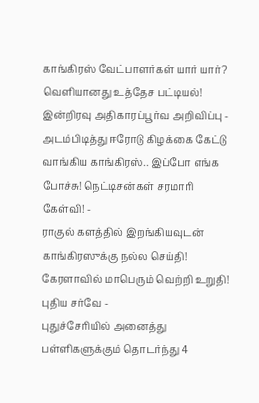காங்கிரஸ் வேட்பாளர்கள் யார் யார்? வெளியானது உத்தேச பட்டியல்! இன்றிரவு அதிகாரப்பூர்வ அறிவிப்பு -
அடம்பிடித்து ஈரோடு கிழக்கை கேட்டு வாங்கிய காங்கிரஸ்.. இப்போ எங்க போச்சு! நெட்டிசன்கள் சரமாரி கேள்வி! -
ராகுல் களத்தில் இறங்கியவுடன் காங்கிரஸுக்கு நல்ல செய்தி! கேரளாவில் மாபெரும் வெற்றி உறுதி! புதிய சர்வே -
புதுச்சேரியில் அனைத்து பள்ளிகளுக்கும் தொடர்ந்து 4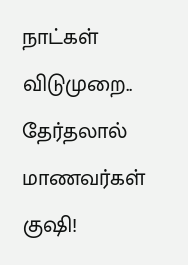நாட்கள் விடுமுறை.. தேர்தலால் மாணவர்கள் குஷி!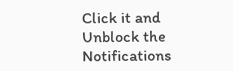Click it and Unblock the Notifications